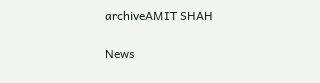archiveAMIT SHAH

News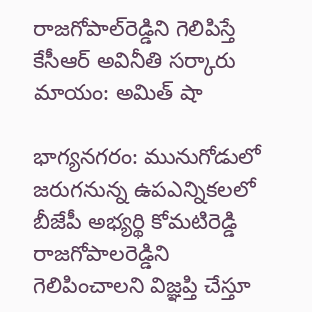రాజగోపాల్‌రెడ్డిని గెలిపిస్తే కేసీఆర్‌ అవినీతి సర్కారు మాయం: అమిత్ షా

భాగ్య‌న‌గ‌రం: మునుగోడులో జరుగనున్న ఉపఎన్నికలలో బీజేపీ అభ్యర్థి కోమటిరెడ్డి రాజగోపాలరెడ్డిని గెలిపించాలని విజ్ఞప్తి చేస్తూ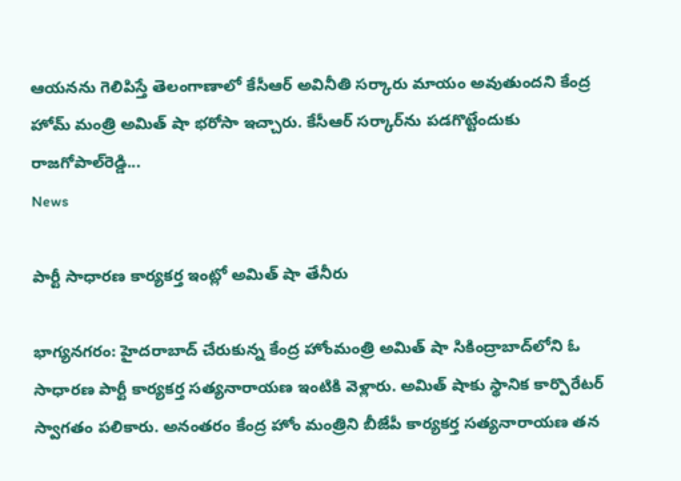ఆయనను గెలిపిస్తే తెలంగాణాలో కేసీఆర్‌ అవినీతి సర్కారు మాయం అవుతుందని కేంద్ర హోమ్ మంత్రి అమిత్ షా భరోసా ఇచ్చారు. కేసీఆర్‌ సర్కార్‌ను పడగొట్టేందుకు రాజగోపాల్‌రెడ్డి...
News

పార్టీ సాధారణ కార్యకర్త ఇంట్లో అమిత్ షా తేనీరు

భాగ్య‌న‌గ‌రం: హైదరాబాద్ చేరుకున్న కేంద్ర హోంమంత్రి అమిత్ షా సికింద్రాబాద్‌లోని ఓ సాధారణ పార్టీ కార్యకర్త సత్యనారాయణ ఇంటికి వెళ్లారు. అమిత్ షాకు స్థానిక కార్పొరేటర్ స్వాగతం పలికారు. అనంతరం కేంద్ర హోం మంత్రిని బీజేపీ కార్యకర్త సత్యనారాయణ తన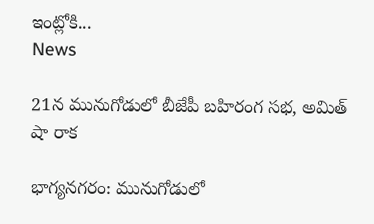ఇంట్లోకి...
News

21న మునుగోడులో బీజేపీ బహిరంగ సభ, అమిత్‌ షా రాక

భాగ్య‌న‌గ‌రం: మునుగోడులో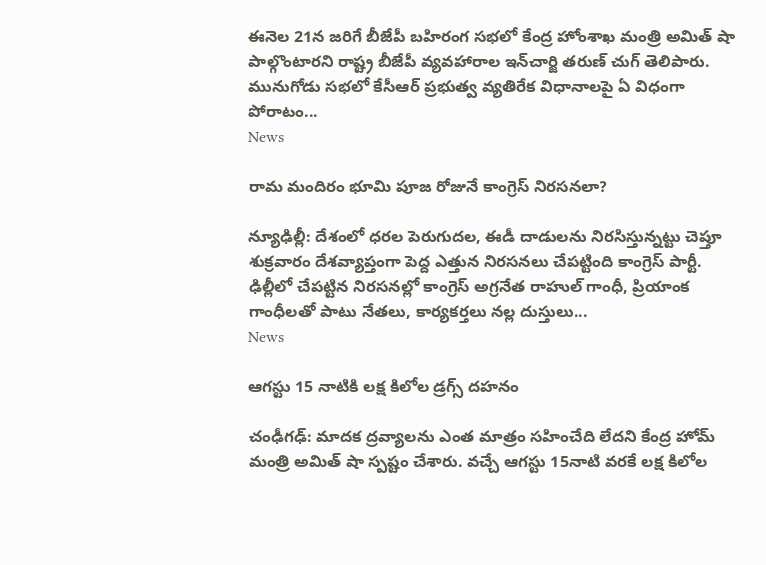ఈనెల 21న జరిగే బీజేపీ బహిరంగ సభలో కేంద్ర హోంశాఖ మంత్రి అమిత్‌ షా పాల్గొంటారని రాష్ట్ర బీజేపీ వ్యవహారాల ఇన్‌చార్జి తరుణ్‌ చుగ్‌ తెలిపారు. మునుగోడు సభలో కేసీఆర్‌ ప్రభుత్వ వ్యతిరేక విధానాలపై ఏ విధంగా పోరాటం...
News

రామ మందిరం భూమి పూజ రోజునే కాంగ్రెస్ నిరసనలా?

న్యూఢిల్లీ: దేశంలో ధరల పెరుగుదల, ఈడీ దాడులను నిరసిస్తున్నట్టు చెప్తూ శుక్రవారం దేశవ్యాప్తంగా పెద్ద ఎత్తున నిరసనలు చేపట్టింది కాంగ్రెస్‌ పార్టీ. ఢిల్లీలో చేపట్టిన నిరసనల్లో కాంగ్రెస్‌ అగ్రనేత రాహుల్‌ గాంధీ, ప్రియాంక గాంధీలతో పాటు నేతలు, కార్యకర్తలు నల్ల దుస్తులు...
News

ఆగస్టు 15 నాటికి లక్ష కిలోల డ్రగ్స్‌ దహనం

చంఢీగఢ్: మాదక ద్రవ్యాలను ఎంత మాత్రం సహించేది లేదని కేంద్ర హోమ్ మంత్రి అమిత్ షా స్ప‌ష్టం చేశారు. వచ్చే ఆగస్టు 15నాటి వరకే లక్ష కిలోల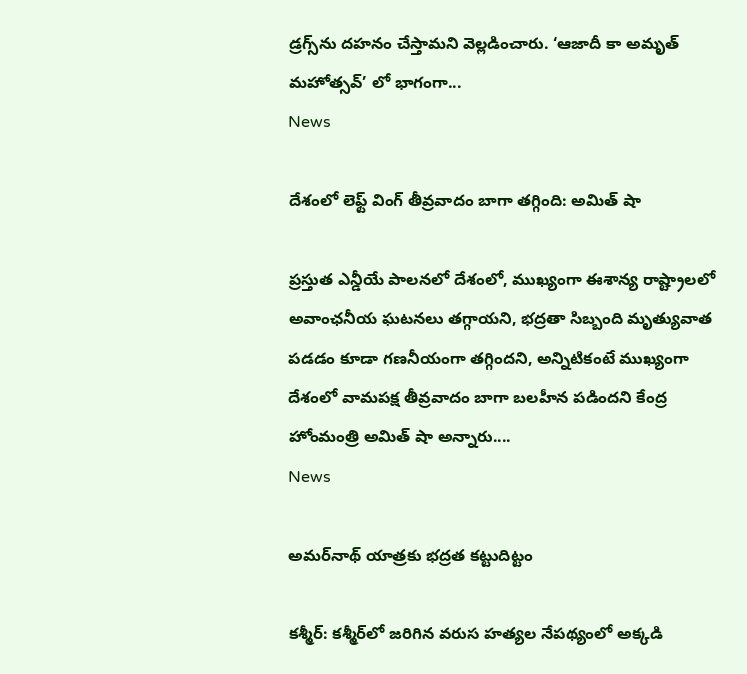డ్రగ్స్‌ను దహనం చేస్తామని వెల్లడించారు. ‘ఆజాదీ కా అమృత్ మహోత్సవ్‌’ లో భాగంగా...
News

దేశంలో లెఫ్ట్ వింగ్ తీవ్రవాదం బాగా తగ్గింది: అమిత్ షా

ప్రస్తుత ఎన్డీయే పాలనలో దేశంలో, ముఖ్యంగా ఈశాన్య రాష్ట్రాలలో అవాంఛనీయ ఘటనలు తగ్గాయని, భద్రతా సిబ్బంది మృత్యువాత పడడం కూడా గణనీయంగా తగ్గిందని, అన్నిటికంటే ముఖ్యంగా దేశంలో వామపక్ష తీవ్రవాదం బాగా బలహీన పడిందని కేంద్ర హోంమంత్రి అమిత్ షా అన్నారు....
News

అమ‌ర్‌నాథ్ యాత్ర‌కు భద్రత కట్టుదిట్టం

క‌శ్మీర్‌: క‌శ్మీర్‌లో జరిగిన వరుస హత్యల నేపథ్యంలో అక్కడి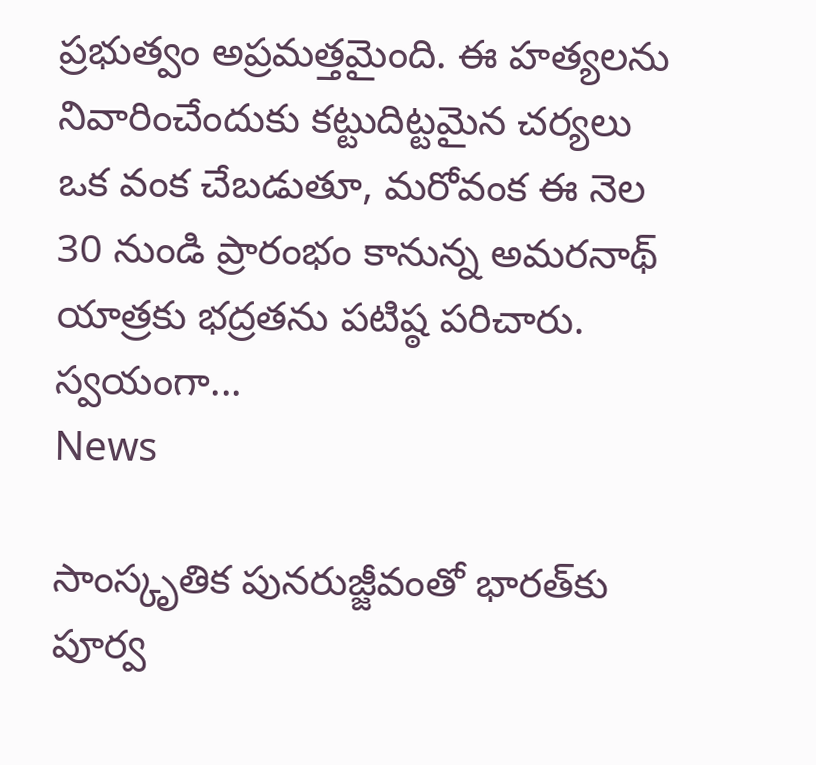ప్రభుత్వం అప్రమత్తమైంది. ఈ హత్యలను నివారించేందుకు కట్టుదిట్టమైన చర్యలు ఒక వంక చేబడుతూ, మరోవంక ఈ నెల 30 నుండి ప్రారంభం కానున్న అమరనాథ్ యాత్రకు భద్రతను పటిష్ఠ‌ పరిచారు. స్వయంగా...
News

సాంస్కృతిక పునరుజ్జీవంతో భారత్‌కు పూర్వ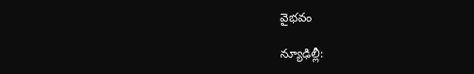వైభవం

న్యూఢిల్లీ: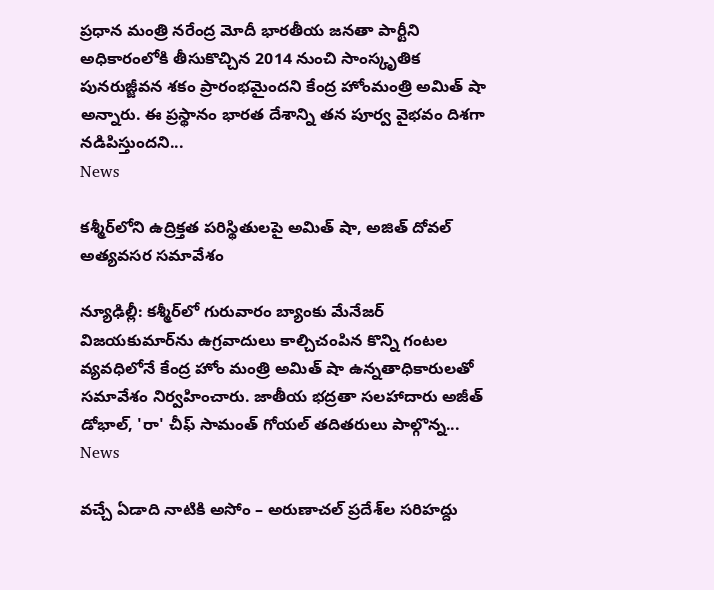ప్రధాన మంత్రి నరేంద్ర మోదీ భారతీయ జనతా పార్టీని అధికారంలోకి తీసుకొచ్చిన 2014 నుంచి సాంస్కృతిక పునరుజ్జీవన శకం ప్రారంభమైందని కేంద్ర హోంమంత్రి అమిత్ షా అన్నారు. ఈ ప్రస్థానం భారత దేశాన్ని తన పూర్వ వైభవం దిశగా నడిపిస్తుందని...
News

కశ్మీర్‌లోని ఉద్రిక్తత పరిస్థితులపై అమిత్ షా, అజిత్ దోవల్ అత్యవసర స‌మావేశం

న్యూఢిల్లీ: కశ్మీర్‌లో గురువారం బ్యాంకు మేనేజర్‌ విజయకుమార్‌ను ఉగ్రవాదులు కాల్చిచంపిన కొన్ని గంటల వ్యవధిలోనే కేంద్ర హోం మంత్రి అమిత్‌ షా ఉన్నతాధికారులతో సమావేశం నిర్వహించారు. జాతీయ భద్రతా సలహాదారు అజీత్‌ డోభాల్‌, 'రా' చీఫ్‌ సామంత్‌ గోయల్‌ తదితరులు పాల్గొన్న...
News

వచ్చే ఏడాది నాటికి అసోం – అరుణాచల్ ప్రదేశ్‌ల సరిహద్దు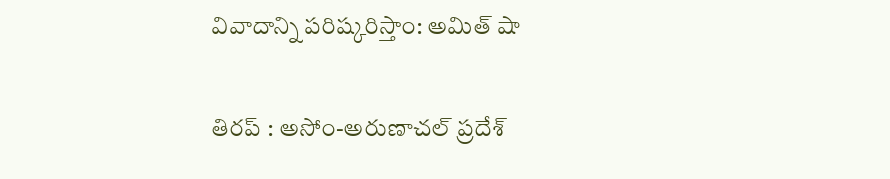వివాదాన్ని ప‌రిష్క‌రిస్తాం: అమిత్ షా

తిరప్ : అసోం-అరుణాచల్ ప్రదేశ్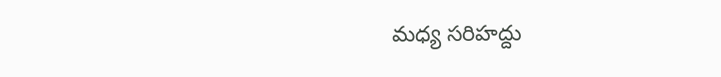మధ్య సరిహద్దు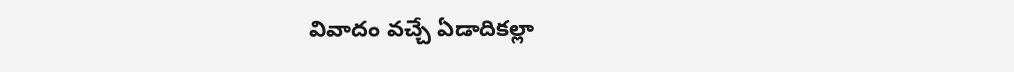వివాదం వచ్చే ఏడాదికల్లా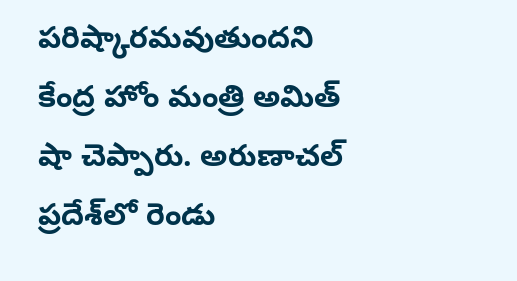పరిష్కారమవుతుందని కేంద్ర హోం మంత్రి అమిత్ షా చెప్పారు. అరుణాచల్ ప్రదేశ్‌లో రెండు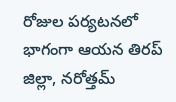రోజుల పర్యటనలో భాగంగా ఆయన తిరప్ జిల్లా, నరోత్తమ్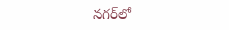నగర్‌లో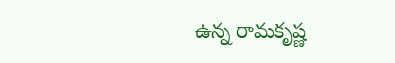ఉన్న రామకృష్ణ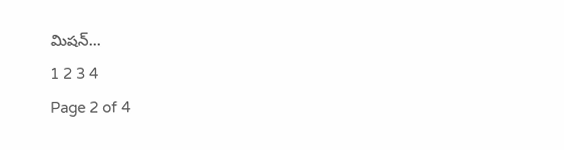మిషన్...
1 2 3 4
Page 2 of 4